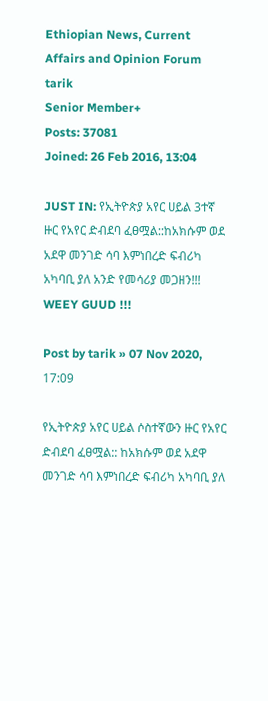Ethiopian News, Current Affairs and Opinion Forum
tarik
Senior Member+
Posts: 37081
Joined: 26 Feb 2016, 13:04

JUST IN: የኢትዮጵያ አየር ሀይል 3ተኛ ዙር የአየር ድብደባ ፈፀሟል::ከአክሱም ወደ አደዋ መንገድ ሳባ እምነበረድ ፍብሪካ አካባቢ ያለ አንድ የመሳሪያ መጋዘን!!! WEEY GUUD !!!

Post by tarik » 07 Nov 2020, 17:09

የኢትዮጵያ አየር ሀይል ሶስተኛውን ዙር የአየር ድብደባ ፈፀሟል:: ከአክሱም ወደ አደዋ መንገድ ሳባ እምነበረድ ፍብሪካ አካባቢ ያለ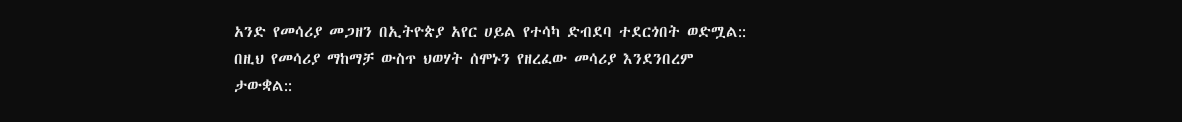አንድ የመሳሪያ መጋዘን በኢትዮጵያ አየር ሀይል የተሳካ ድብደባ ተደርጎበት ወድሟል:: በዚህ የመሳሪያ ማከማቻ ውስጥ ህወሃት ሰሞኑን የዘረፈው መሳሪያ እንደንበረም ታውቋል::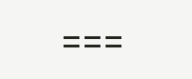===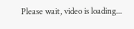Please wait, video is loading...